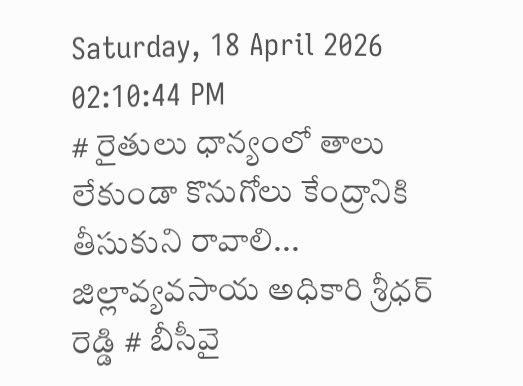Saturday, 18 April 2026 02:10:44 PM
# రైతులు ధాన్యంలో తాలు లేకుండా కొనుగోలు కేంద్రానికి తీసుకుని రావాలి... జిల్లావ్యవసాయ అధికారి శ్రీధర్ రెడ్డి # బీసీవై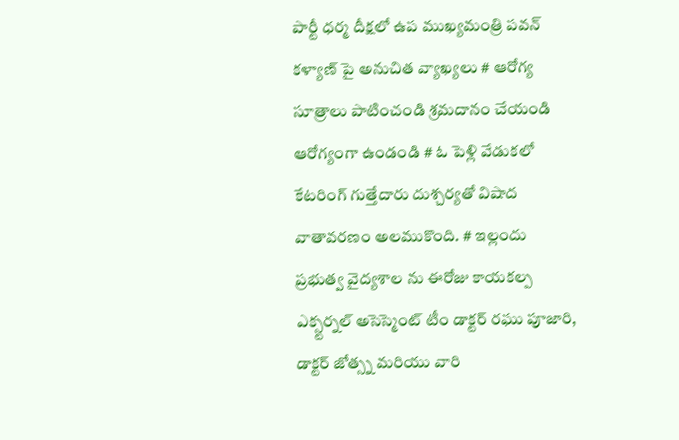పార్టీ ధర్మ దీక్షలో ఉప ముఖ్యమంత్రి పవన్ కళ్యాణ్‌ పై అనుచిత వ్యాఖ్యలు # ఆరోగ్య సూత్రాలు పాటించండి శ్రమదానం చేయండి ఆరోగ్యంగా ఉండండి # ఓ పెళ్లి వేడుకలో కేటరింగ్ గుత్తేదారు దుశ్చర్యతో విషాద వాతావరణం అలముకొంది. # ఇల్లందు ప్రభుత్వ వైద్యశాల ను ఈరోజు కాయకల్ప ఎక్స్టర్నల్ అసెస్మెంట్ టీం డాక్టర్ రఘు పూజారి, డాక్టర్ జోత్స్న మరియు వారి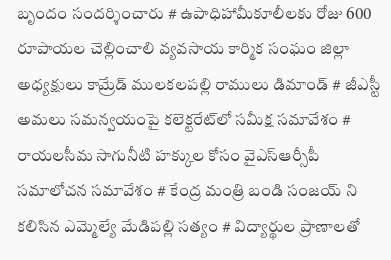బృందం సందర్శించారు # ఉపాధిహామీకూలీలకు రోజు 600 రూపాయల చెల్లించాలి వ్యవసాయ కార్మిక సంఘం జిల్లా అధ్యక్షులు కామ్రేడ్ ములకలపల్లి రాములు డిమాండ్ # జీఎస్టీ అమలు సమన్వయంపై కలెక్టరేట్‌లో సమీక్ష సమావేశం # రాయలసీమ సాగునీటి హక్కుల కోసం వైఎస్ఆర్సీపీ సమాలోచన సమావేశం # కేంద్ర మంత్రి బండి సంజయ్ ని కలిసిన ఎమ్మెల్యే మేడిపల్లి సత్యం # విద్యార్థుల ప్రాణాలతో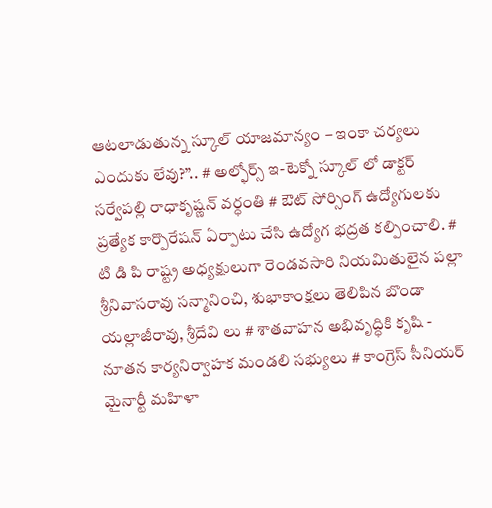ఆటలాడుతున్న స్కూల్ యాజమాన్యం – ఇంకా చర్యలు ఎందుకు లేవు?”.. # అల్ఫోర్స్ ఇ-టెక్నో స్కూల్ లో డాక్టర్ సర్వేపల్లి రాధాకృష్ణన్ వర్ధంతి # ఔట్ సోర్సింగ్ ఉద్యోగులకు ప్రత్యేక కార్పొరేషన్ ఏర్పాటు చేసి ఉద్యోగ భద్రత కల్పించాలి. # టి డి పి రాష్ట్ర అధ్యక్షులుగా రెండవసారి నియమితులైన పల్లా శ్రీనివాసరావు సన్మానించి, శుభాకాంక్షలు తెలిపిన బొండా యల్లాజీరావు, శ్రీదేవి లు # శాతవాహన అభివృద్ధికి కృషి - నూతన కార్యనిర్వాహక మండలి సభ్యులు # కాంగ్రెస్ సీనియర్ మైనార్టీ మహిళా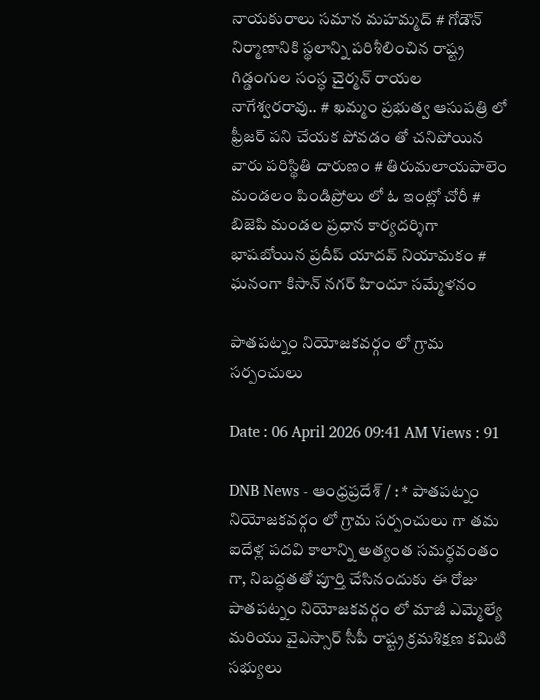నాయకురాలు సమాన మహమ్మద్ # గోడౌన్ నిర్మాణానికి స్థలాన్ని పరిశీలించిన రాష్ట్ర గిడ్డంగుల సంస్ధ చైర్మన్ రాయల నాగేశ్వరరావు.. # ఖమ్మం ప్రభుత్వ ఆసుపత్రి లో ఫ్రీజర్ పని చేయక పోవడం తో చనిపోయిన వారు పరిస్థితి దారుణం # తిరుమలాయపాలెం మండలం పిండిప్రోలు లో ఓ ఇంట్లో చోరీ # బిజెపి మండల ప్రధాన కార్యదర్శిగా భాషబోయిన ప్రదీప్ యాదవ్ నియామకం # ఘనంగా కిసాన్ నగర్ హిందూ సమ్మేళనం

పాతపట్నం నియోజకవర్గం లో గ్రామ సర్పంచులు

Date : 06 April 2026 09:41 AM Views : 91

DNB News - ఆంధ్రప్రదేశ్ / : * పాతపట్నం నియోజకవర్గం లో గ్రామ సర్పంచులు గా తమ ఐదేళ్ల పదవి కాలాన్ని అత్యంత సమర్ధవంతం గా, నిబద్ధతతో పూర్తి చేసినందుకు ఈ రోజు పాతపట్నం నియోజకవర్గం లో మాజీ ఎమ్మెల్యే మరియు వైఎస్సార్ సీపీ రాష్ట్ర క్రమశిక్షణ కమిటి సభ్యులు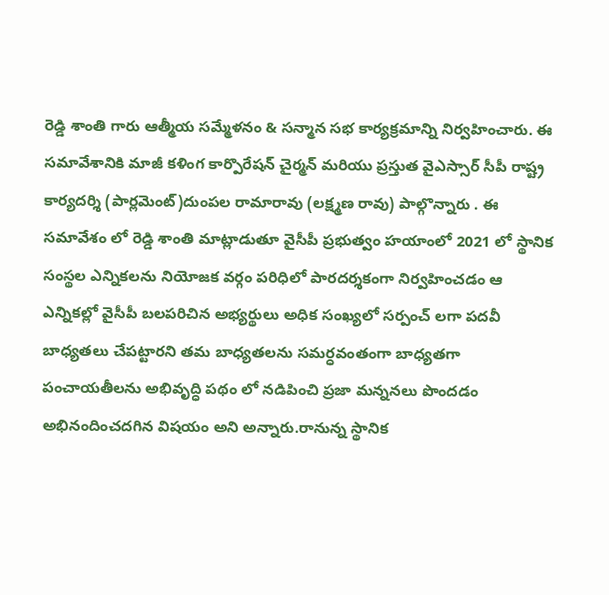రెడ్డి శాంతి గారు ఆత్మీయ సమ్మేళనం & సన్మాన సభ కార్యక్రమాన్ని నిర్వహించారు. ఈ సమావేశానికి మాజీ కళింగ కార్పొరేషన్ చైర్మన్ మరియు ప్రస్తుత వైఎస్సార్ సీపీ రాష్ట్ర కార్యదర్శి (పార్లమెంట్)దుంపల రామారావు (లక్ష్మణ రావు) పాల్గొన్నారు . ఈ సమావేశం లో రెడ్డి శాంతి మాట్లాడుతూ వైసీపీ ప్రభుత్వం హయాంలో 2021 లో స్థానిక సంస్థల ఎన్నికలను నియోజక వర్గం పరిధిలో పారదర్శకంగా నిర్వహించడం ఆ ఎన్నికల్లో వైసీపీ బలపరిచిన అభ్యర్థులు అధిక సంఖ్యలో సర్పంచ్ లగా పదవీ బాధ్యతలు చేపట్టారని తమ బాధ్యతలను సమర్ధవంతంగా బాధ్యతగా పంచాయతీలను అభివృద్ధి పథం లో నడిపించి ప్రజా మన్ననలు పొందడం అభినందించదగిన విషయం అని అన్నారు.రానున్న స్థానిక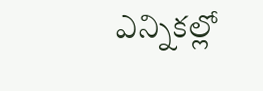ఎన్నికల్లో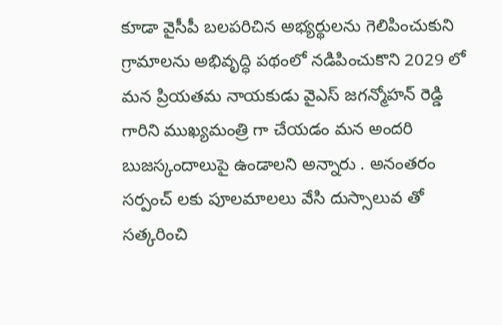కూడా వైసీపీ బలపరిచిన అభ్యర్థులను గెలిపించుకుని గ్రామాలను అభివృద్ధి పథంలో నడిపించుకొని 2029 లో మన ప్రియతమ నాయకుడు వైఎస్ జగన్మోహన్ రెడ్డి గారిని ముఖ్యమంత్రి గా చేయడం మన అందరి బుజస్కందాలుపై ఉండాలని అన్నారు . అనంతరం సర్పంచ్ లకు పూలమాలలు వేసి దుస్సాలువ తో సత్కరించి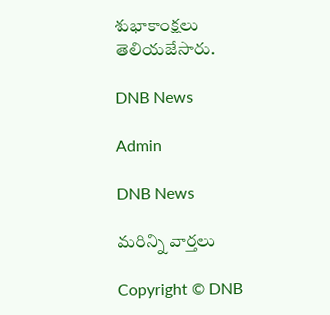శుభాకాంక్షలు తెలియజేసారు.

DNB News

Admin

DNB News

మరిన్ని వార్తలు

Copyright © DNB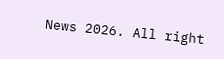News 2026. All right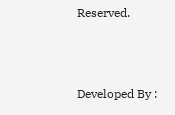Reserved.



Developed By :